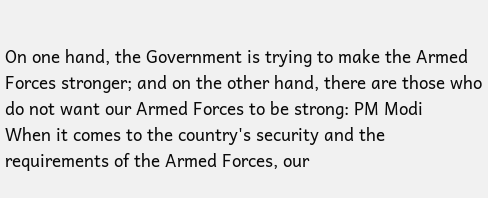On one hand, the Government is trying to make the Armed Forces stronger; and on the other hand, there are those who do not want our Armed Forces to be strong: PM Modi
When it comes to the country's security and the requirements of the Armed Forces, our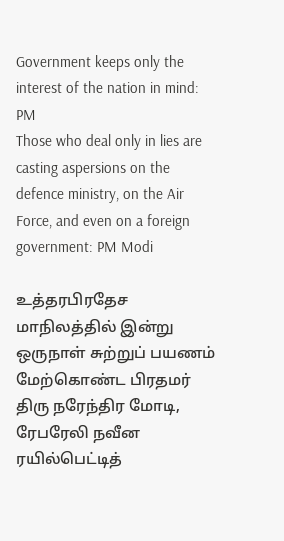Government keeps only the interest of the nation in mind: PM
Those who deal only in lies are casting aspersions on the defence ministry, on the Air Force, and even on a foreign government: PM Modi

உத்தரபிரதேச மாநிலத்தில் இன்று ஒருநாள் சுற்றுப் பயணம் மேற்கொண்ட பிரதமர் திரு நரேந்திர மோடி, ரேபரேலி நவீன ரயில்பெட்டித்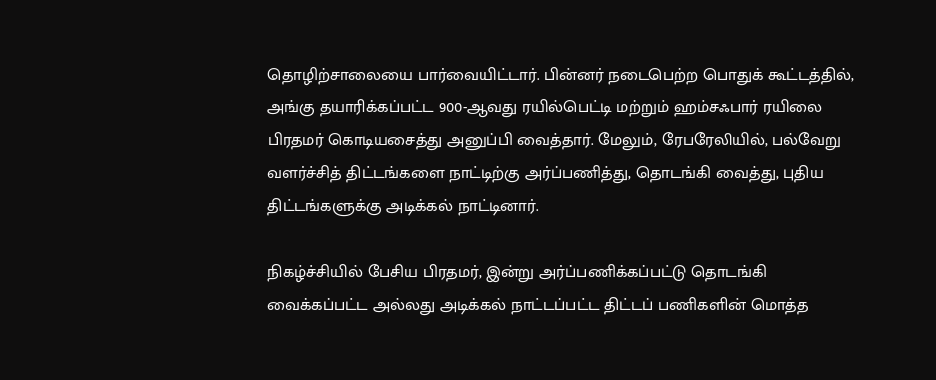தொழிற்சாலையை பார்வையிட்டார். பின்னர் நடைபெற்ற பொதுக் கூட்டத்தில், அங்கு தயாரிக்கப்பட்ட 900-ஆவது ரயில்பெட்டி மற்றும் ஹம்சஃபார் ரயிலை பிரதமர் கொடியசைத்து அனுப்பி வைத்தார். மேலும், ரேபரேலியில், பல்வேறு வளர்ச்சித் திட்டங்களை நாட்டிற்கு அர்ப்பணித்து, தொடங்கி வைத்து, புதிய திட்டங்களுக்கு அடிக்கல் நாட்டினார்.

நிகழ்ச்சியில் பேசிய பிரதமர், இன்று அர்ப்பணிக்கப்பட்டு தொடங்கி வைக்கப்பட்ட அல்லது அடிக்கல் நாட்டப்பட்ட திட்டப் பணிகளின் மொத்த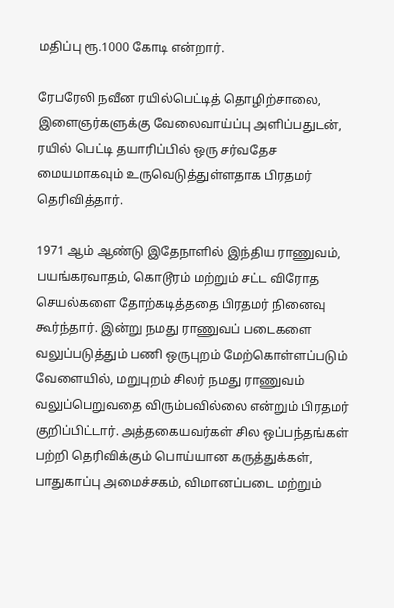மதிப்பு ரூ.1000 கோடி என்றார்.

ரேபரேலி நவீன ரயில்பெட்டித் தொழிற்சாலை, இளைஞர்களுக்கு வேலைவாய்ப்பு அளிப்பதுடன், ரயில் பெட்டி தயாரிப்பில் ஒரு சர்வதேச மையமாகவும் உருவெடுத்துள்ளதாக பிரதமர் தெரிவித்தார்.

1971 ஆம் ஆண்டு இதேநாளில் இந்திய ராணுவம், பயங்கரவாதம், கொடூரம் மற்றும் சட்ட விரோத செயல்களை தோற்கடித்ததை பிரதமர் நினைவு கூர்ந்தார். இன்று நமது ராணுவப் படைகளை வலுப்படுத்தும் பணி ஒருபுறம் மேற்கொள்ளப்படும் வேளையில், மறுபுறம் சிலர் நமது ராணுவம் வலுப்பெறுவதை விரும்பவில்லை என்றும் பிரதமர் குறிப்பிட்டார். அத்தகையவர்கள் சில ஒப்பந்தங்கள் பற்றி தெரிவிக்கும் பொய்யான கருத்துக்கள், பாதுகாப்பு அமைச்சகம், விமானப்படை மற்றும்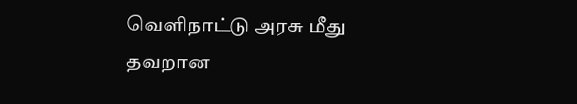வெளிநாட்டு அரசு மீது தவறான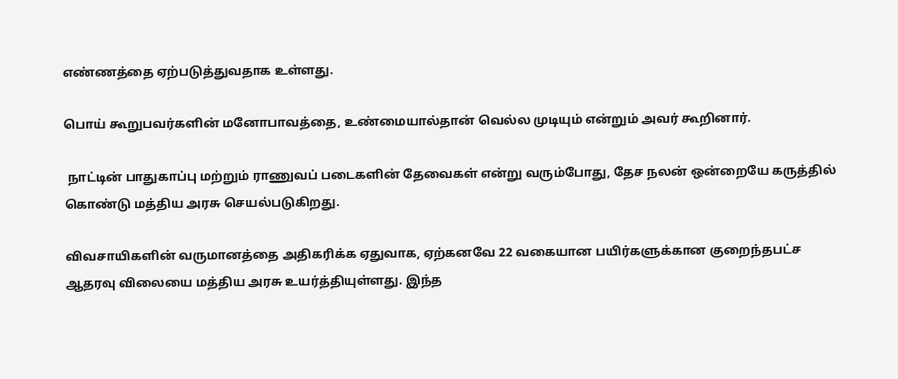எண்ணத்தை ஏற்படுத்துவதாக உள்ளது.

பொய் கூறுபவர்களின் மனோபாவத்தை, உண்மையால்தான் வெல்ல முடியும் என்றும் அவர் கூறினார்.

 நாட்டின் பாதுகாப்பு மற்றும் ராணுவப் படைகளின் தேவைகள் என்று வரும்போது, தேச நலன் ஒன்றையே கருத்தில் கொண்டு மத்திய அரசு செயல்படுகிறது.

விவசாயிகளின் வருமானத்தை அதிகரிக்க ஏதுவாக, ஏற்கனவே 22 வகையான பயிர்களுக்கான குறைந்தபட்ச ஆதரவு விலையை மத்திய அரசு உயர்த்தியுள்ளது. இந்த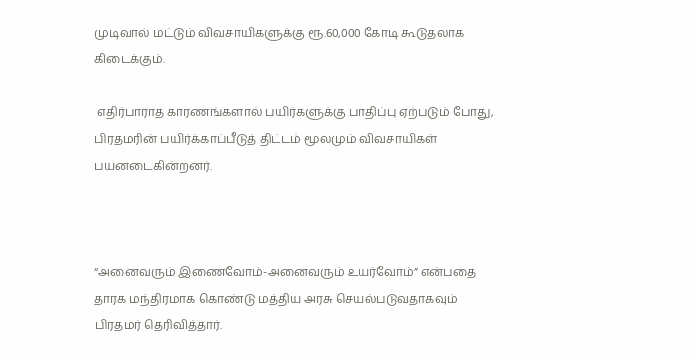முடிவால் மட்டும் விவசாயிகளுக்கு ரூ.60,000 கோடி கூடுதலாக கிடைக்கும்.

 எதிர்பாராத காரணங்களால் பயிர்களுக்கு பாதிப்பு ஏற்படும் போது, பிரதமரின் பயிர்க்காப்பீடுத் திட்டம் மூலமும் விவசாயிகள் பயனடைகின்றனர்.



“அனைவரும் இணைவோம்-அனைவரும் உயர்வோம்” என்பதை தாரக மந்திரமாக கொண்டு மத்திய அரசு செயல்படுவதாகவும் பிரதமர் தெரிவித்தார்.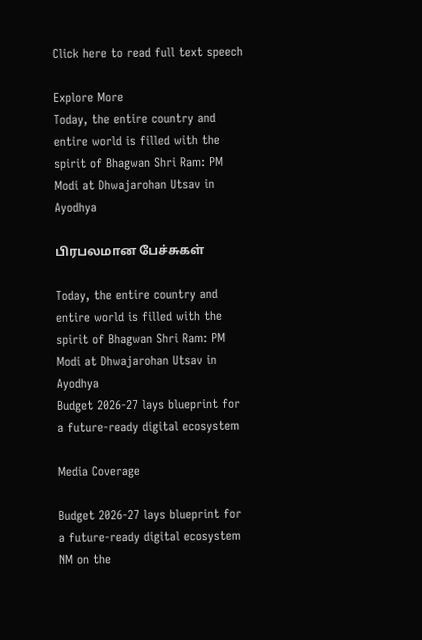Click here to read full text speech

Explore More
Today, the entire country and entire world is filled with the spirit of Bhagwan Shri Ram: PM Modi at Dhwajarohan Utsav in Ayodhya

பிரபலமான பேச்சுகள்

Today, the entire country and entire world is filled with the spirit of Bhagwan Shri Ram: PM Modi at Dhwajarohan Utsav in Ayodhya
Budget 2026-27 lays blueprint for a future-ready digital ecosystem

Media Coverage

Budget 2026-27 lays blueprint for a future-ready digital ecosystem
NM on the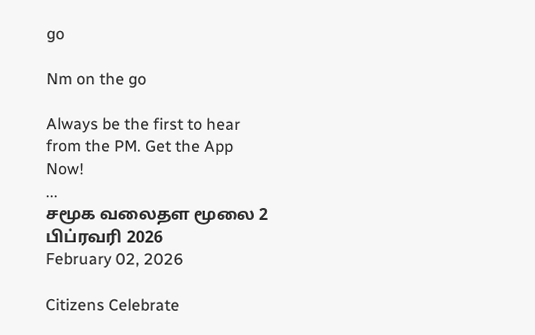go

Nm on the go

Always be the first to hear from the PM. Get the App Now!
...
சமூக வலைதள மூலை 2 பிப்ரவரி 2026
February 02, 2026

Citizens Celebrate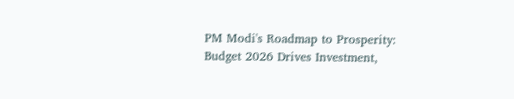PM Modi's Roadmap to Prosperity: Budget 2026 Drives Investment,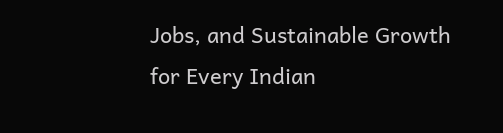Jobs, and Sustainable Growth for Every Indian